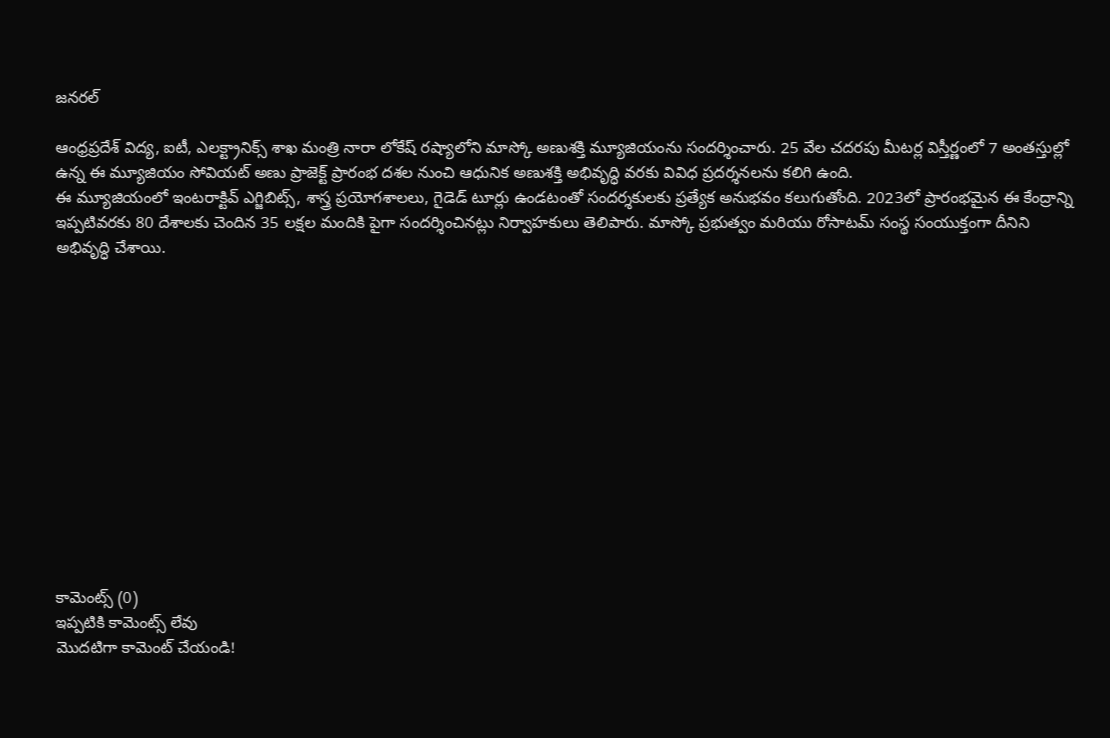జనరల్

ఆంధ్రప్రదేశ్ విద్య, ఐటీ, ఎలక్ట్రానిక్స్ శాఖ మంత్రి నారా లోకేష్ రష్యాలోని మాస్కో అణుశక్తి మ్యూజియంను సందర్శించారు. 25 వేల చదరపు మీటర్ల విస్తీర్ణంలో 7 అంతస్తుల్లో ఉన్న ఈ మ్యూజియం సోవియట్ అణు ప్రాజెక్ట్ ప్రారంభ దశల నుంచి ఆధునిక అణుశక్తి అభివృద్ధి వరకు వివిధ ప్రదర్శనలను కలిగి ఉంది.
ఈ మ్యూజియంలో ఇంటరాక్టివ్ ఎగ్జిబిట్స్, శాస్త్ర ప్రయోగశాలలు, గైడెడ్ టూర్లు ఉండటంతో సందర్శకులకు ప్రత్యేక అనుభవం కలుగుతోంది. 2023లో ప్రారంభమైన ఈ కేంద్రాన్ని ఇప్పటివరకు 80 దేశాలకు చెందిన 35 లక్షల మందికి పైగా సందర్శించినట్లు నిర్వాహకులు తెలిపారు. మాస్కో ప్రభుత్వం మరియు రోసాటమ్ సంస్థ సంయుక్తంగా దీనిని అభివృద్ధి చేశాయి.













కామెంట్స్ (0)
ఇప్పటికి కామెంట్స్ లేవు
మొదటిగా కామెంట్ చేయండి!